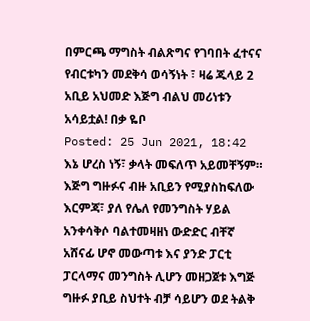በምርጫ ማግስት ብልጽግና የገባበት ፈተናና የብርቱካን መደቅሳ ወሳኝነት ፣ ዛሬ ጁላይ 2 አቢይ አህመድ እጅግ ብልህ መሪነቱን አሳይቷል! በቃ ዬቦ
Posted: 25 Jun 2021, 18:42
እኔ ሆረስ ነኝ፣ ቃላት መፍለጥ አይመቸኝም።
እጅግ ግዙፉና ብዙ አቢይን የሚያስከፍለው እርምጃ፣ ያለ የሌለ የመንግስት ሃይል አንቀሳቅሶ ባልተመዛዘነ ውድድር ብቸኛ አሸናፊ ሆኖ መውጣቱ እና ያንድ ፓርቲ ፓርላማና መንግስት ሊሆን መዘጋጀቱ እግጅ ግዙፉ ያቢይ ስህተት ብቻ ሳይሆን ወደ ትልቅ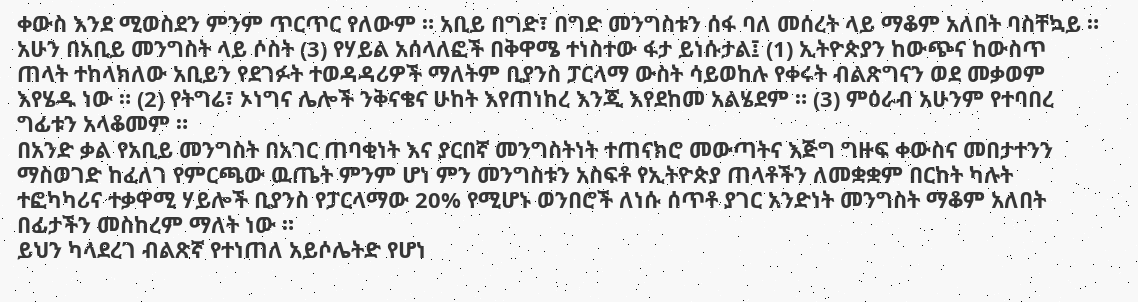ቀውስ እንደ ሚወስደን ምንም ጥርጥር የለውም ። አቢይ በግድ፣ በግድ መንግስቱን ሰፋ ባለ መሰረት ላይ ማቆም አለበት ባስቸኳይ ።
አሁን በአቢይ መንግስት ላይ ሶስት (3) የሃይል አሰላለፎች በቅዋሜ ተነስተው ፋታ ይነሱታል፤ (1) ኢትዮጵያን ከውጭና ከውስጥ ጠላት ተከላክለው አቢይን የደገፉት ተወዳዳሪዎች ማለትም ቢያንስ ፓርላማ ውስት ሳይወከሉ የቀሩት ብልጽግናን ወደ መቃወም እየሄዱ ነው ። (2) የትግሬ፣ ኦነግና ሌሎች ንቅናቄና ሁከት እየጠነከረ እንጂ እየደከመ አልሄደም ። (3) ምዕራብ አሁንም የተባበረ ግፊቱን አላቆመም ።
በአንድ ቃል የአቢይ መንግስት በአገር ጠባቂነት እና ያርበኛ መንግስትነት ተጠናክሮ መውጣትና እጅግ ግዙፍ ቀውስና መበታተንን ማስወገድ ከፈለገ የምርጫው ዉጤት ምንም ሆነ ምን መንግስቱን አስፍቶ የኢትዮጵያ ጠላቶችን ለመቋቋም በርከት ካሉት ተፎካካሪና ተቃዋሚ ሃይሎች ቢያንስ የፓርላማው 20% የሚሆኑ ወንበሮች ለነሱ ሰጥቶ ያገር አንድነት መንግስት ማቆም አለበት በፊታችን መስከረም ማለት ነው ።
ይህን ካላደረገ ብልጽኛ የተነጠለ አይሶሌትድ የሆነ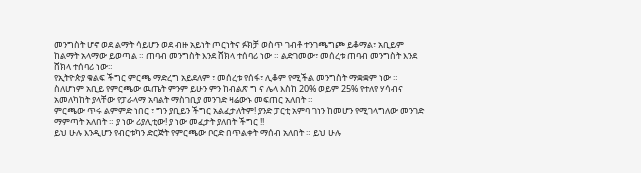መንግስት ሆኖ ወደ ልማት ሳይሆን ወደ ብዙ አይነት ጦርነትና ፉክቻ ወስጥ ገብቶ ተንገጫግጮ ይቆማል፣ አቢይም ከልማት አላማው ይወጣል ። ጠባብ መንግስት እንደ ሸክላ ተሰባሪ ነው ። ልድገመው፣ መሰረቱ ጠባብ መንግስት እንደ ሸክላ ተሰባሪ ነው።
የኢትዮጵያ ቁልፍ ችግር ምርጫ ማድረግ አይደለም ፣ መሰረቱ የሰፋ፣ ሊቆም የሚችል መንግስት ማቋቋም ነው ። ስለሆነም አቢይ የምርጫው ዉጤት ምንም ይሁን ምን ከብልጽ ግ ና ሌላ እስከ 20% ወይም 25% የተለየ ሃሳብና አመለካከት ያላቸው የፓራላማ አባልት ማስገቢያ መንገድ ዛሬውኑ መፍጠር አለበት ።
ምርጫው ጥሩ ልምምድ ነበር ፣ ግን ያቢይን ችግር አልፈታለትም! ያንድ ፓርቲ አምባ ገነን ከመሆን የሚገላግለው መንገድ ማምጣት አለበት ። ያ ነው ሪያሊቲው! ያ ነው መፈታት ያለበት ችግር !!
ይህ ሁሉ እንዲሆን የብርቱካን ድርጅት የምርጫው ቦርድ በጥልቀት ማሰብ አለበት ። ይህ ሁሉ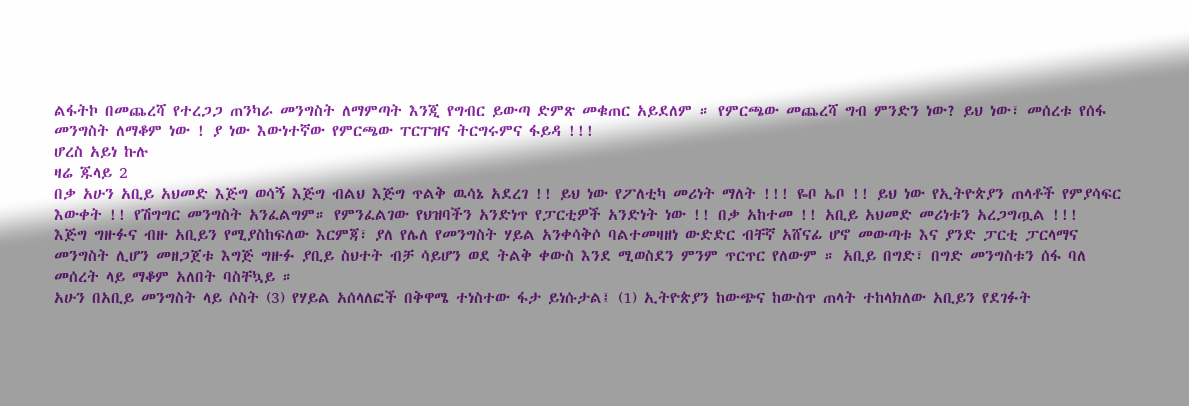ልፋትኮ በመጨረሻ የተረጋጋ ጠንካራ መንግስት ለማምጣት እንጂ የግብር ይውጣ ድምጽ መቁጠር አይደለም ። የምርጫው መጨረሻ ግብ ምንድን ነው? ይህ ነው፣ መሰረቱ የሰፋ መንግስት ለማቆም ነው ! ያ ነው እውነተኛው የምርጫው ፐርፐዝና ትርግሩምና ፋይዳ !!!
ሆረስ አይነ ኩሉ
ዛሬ ጁላይ 2
በቃ አሁን አቢይ አህመድ እጅግ ወሳኝ እጅግ ብልህ እጅግ ጥልቅ ዉሳኔ አደረገ !! ይህ ነው የፖለቲካ መሪነት ማለት !!! ዬቦ ኤቦ !! ይህ ነው የኢትዮጵያን ጠላቶች የምያሳፍር እውቀት !! የሽግግር መንግስት አንፈልግም። የምንፈልገው የህዝባችን አንድነጥ የፓርቲዎች አንድነት ነው !! በቃ አከተመ !! አቢይ አህመድ መሪነቱን አረጋግጧል !!!
እጅግ ግዙፉና ብዙ አቢይን የሚያስከፍለው እርምጃ፣ ያለ የሌለ የመንግስት ሃይል አንቀሳቅሶ ባልተመዛዘነ ውድድር ብቸኛ አሸናፊ ሆኖ መውጣቱ እና ያንድ ፓርቲ ፓርላማና መንግስት ሊሆን መዘጋጀቱ እግጅ ግዙፉ ያቢይ ስህተት ብቻ ሳይሆን ወደ ትልቅ ቀውስ እንደ ሚወስደን ምንም ጥርጥር የለውም ። አቢይ በግድ፣ በግድ መንግስቱን ሰፋ ባለ መሰረት ላይ ማቆም አለበት ባስቸኳይ ።
አሁን በአቢይ መንግስት ላይ ሶስት (3) የሃይል አሰላለፎች በቅዋሜ ተነስተው ፋታ ይነሱታል፤ (1) ኢትዮጵያን ከውጭና ከውስጥ ጠላት ተከላክለው አቢይን የደገፉት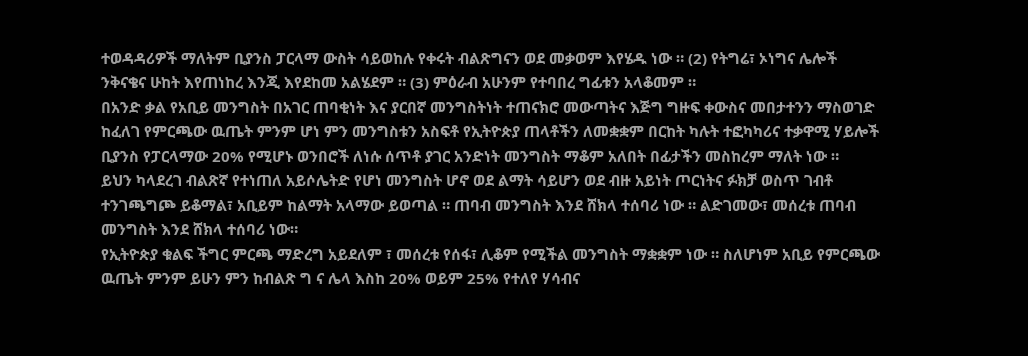ተወዳዳሪዎች ማለትም ቢያንስ ፓርላማ ውስት ሳይወከሉ የቀሩት ብልጽግናን ወደ መቃወም እየሄዱ ነው ። (2) የትግሬ፣ ኦነግና ሌሎች ንቅናቄና ሁከት እየጠነከረ እንጂ እየደከመ አልሄደም ። (3) ምዕራብ አሁንም የተባበረ ግፊቱን አላቆመም ።
በአንድ ቃል የአቢይ መንግስት በአገር ጠባቂነት እና ያርበኛ መንግስትነት ተጠናክሮ መውጣትና እጅግ ግዙፍ ቀውስና መበታተንን ማስወገድ ከፈለገ የምርጫው ዉጤት ምንም ሆነ ምን መንግስቱን አስፍቶ የኢትዮጵያ ጠላቶችን ለመቋቋም በርከት ካሉት ተፎካካሪና ተቃዋሚ ሃይሎች ቢያንስ የፓርላማው 20% የሚሆኑ ወንበሮች ለነሱ ሰጥቶ ያገር አንድነት መንግስት ማቆም አለበት በፊታችን መስከረም ማለት ነው ።
ይህን ካላደረገ ብልጽኛ የተነጠለ አይሶሌትድ የሆነ መንግስት ሆኖ ወደ ልማት ሳይሆን ወደ ብዙ አይነት ጦርነትና ፉክቻ ወስጥ ገብቶ ተንገጫግጮ ይቆማል፣ አቢይም ከልማት አላማው ይወጣል ። ጠባብ መንግስት እንደ ሸክላ ተሰባሪ ነው ። ልድገመው፣ መሰረቱ ጠባብ መንግስት እንደ ሸክላ ተሰባሪ ነው።
የኢትዮጵያ ቁልፍ ችግር ምርጫ ማድረግ አይደለም ፣ መሰረቱ የሰፋ፣ ሊቆም የሚችል መንግስት ማቋቋም ነው ። ስለሆነም አቢይ የምርጫው ዉጤት ምንም ይሁን ምን ከብልጽ ግ ና ሌላ እስከ 20% ወይም 25% የተለየ ሃሳብና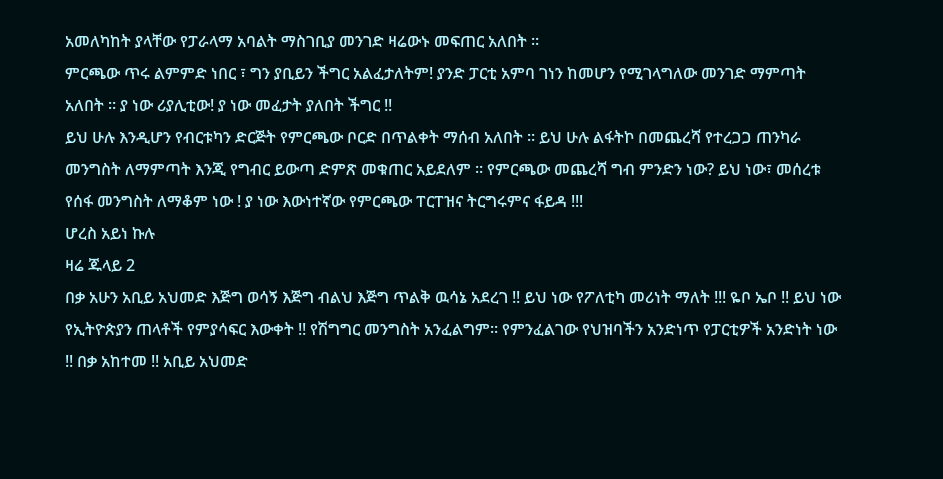አመለካከት ያላቸው የፓራላማ አባልት ማስገቢያ መንገድ ዛሬውኑ መፍጠር አለበት ።
ምርጫው ጥሩ ልምምድ ነበር ፣ ግን ያቢይን ችግር አልፈታለትም! ያንድ ፓርቲ አምባ ገነን ከመሆን የሚገላግለው መንገድ ማምጣት አለበት ። ያ ነው ሪያሊቲው! ያ ነው መፈታት ያለበት ችግር !!
ይህ ሁሉ እንዲሆን የብርቱካን ድርጅት የምርጫው ቦርድ በጥልቀት ማሰብ አለበት ። ይህ ሁሉ ልፋትኮ በመጨረሻ የተረጋጋ ጠንካራ መንግስት ለማምጣት እንጂ የግብር ይውጣ ድምጽ መቁጠር አይደለም ። የምርጫው መጨረሻ ግብ ምንድን ነው? ይህ ነው፣ መሰረቱ የሰፋ መንግስት ለማቆም ነው ! ያ ነው እውነተኛው የምርጫው ፐርፐዝና ትርግሩምና ፋይዳ !!!
ሆረስ አይነ ኩሉ
ዛሬ ጁላይ 2
በቃ አሁን አቢይ አህመድ እጅግ ወሳኝ እጅግ ብልህ እጅግ ጥልቅ ዉሳኔ አደረገ !! ይህ ነው የፖለቲካ መሪነት ማለት !!! ዬቦ ኤቦ !! ይህ ነው የኢትዮጵያን ጠላቶች የምያሳፍር እውቀት !! የሽግግር መንግስት አንፈልግም። የምንፈልገው የህዝባችን አንድነጥ የፓርቲዎች አንድነት ነው !! በቃ አከተመ !! አቢይ አህመድ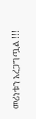መሪነቱን አረጋግጧል !!!